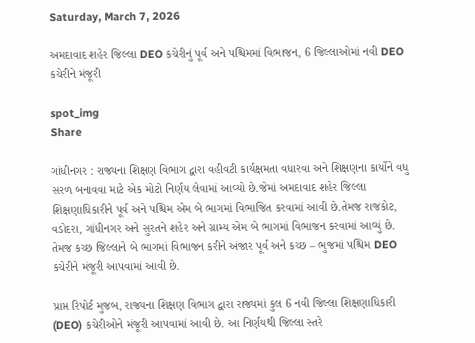Saturday, March 7, 2026

અમદાવાદ શહેર જિલ્લા DEO કચેરીનું પૂર્વ અને પશ્ચિમમાં વિભાજન, 6 જિલ્લાઓમાં નવી DEO કચેરીને મંજૂરી

spot_img
Share

ગાંધીનગર : રાજ્યના શિક્ષણ વિભાગ દ્વારા વહીવટી કાર્યક્ષમતા વધારવા અને શિક્ષણના કાર્યોને વધુ સરળ બનાવવા માટે એક મોટો નિર્ણય લેવામાં આવ્યો છે.જેમાં અમદાવાદ શહેર જિલ્લા શિક્ષણાધિકારીને પૂર્વ અને પશ્ચિમ એમ બે ભાગમાં વિભાજિત કરવામાં આવી છે.તેમજ રાજકોટ, વડોદરા, ગાંધીનગર અને સુરતને શહેર અને ગ્રામ્ય એમ બે ભાગમાં વિભાજન કરવામાં આવ્યું છે. તેમજ કચ્છ જિલ્લાને બે ભાગમાં વિભાજન કરીને અંજાર પૂર્વ અને કચ્છ – ભુજમાં પશ્ચિમ DEO કચેરીને મંજૂરી આપવામાં આવી છે.

પ્રાપ્ત રિપોર્ટ મુજબ, રાજ્યના શિક્ષણ વિભાગ દ્વારા રાજ્યમાં કુલ 6 નવી જિલ્લા શિક્ષણાધિકારી (DEO) કચેરીઓને મંજૂરી આપવામાં આવી છે. આ નિર્ણયથી જિલ્લા સ્તરે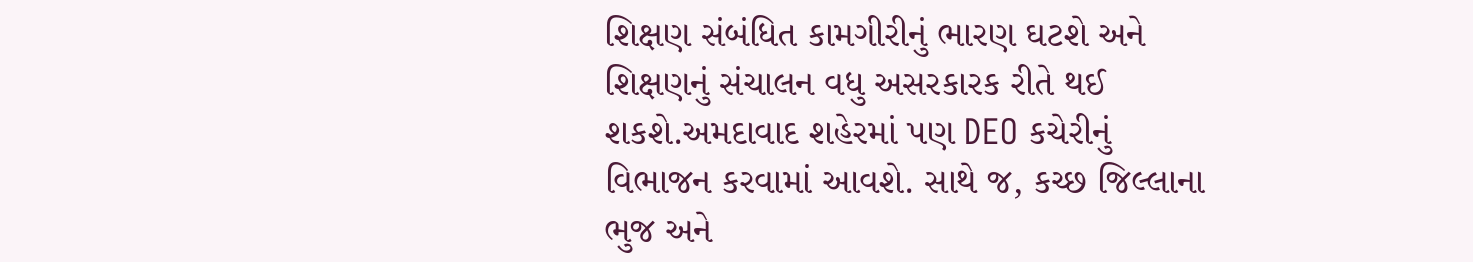શિક્ષણ સંબંધિત કામગીરીનું ભારણ ઘટશે અને શિક્ષણનું સંચાલન વધુ અસરકારક રીતે થઈ શકશે.અમદાવાદ શહેરમાં પણ DEO કચેરીનું વિભાજન કરવામાં આવશે. સાથે જ, કચ્છ જિલ્લાના ભુજ અને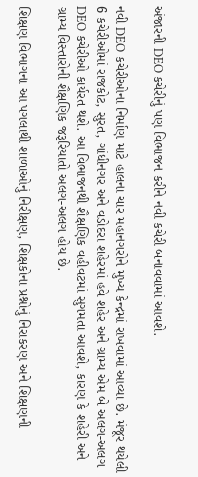અંજારની DEO કચેરીનું પણ વિભાજન કરીને નવી કચેરી બનાવવામાં આવશે.

નવી DEO કચેરીઓના નિર્માણ માટે હાલના ચાર મહાનગરોને મુખ્ય કેન્દ્રમાં રાખવામાં આવ્યા છે. મંજૂર થયેલી 6 કચેરીઓમાં રાજકોટ, સુરત, ગાંધીનગર અને વડોદરા શહેરમાં હવે શહેર અને ગ્રામ્ય એમ બે અલગ-અલગ DEO કચેરીઓ કાર્યરત થશે. આ વિભાજનથી શૈક્ષણિક વહીવટમાં સુગમતા આવશે, કારણ કે શહેરી અને ગ્રામ્ય વિસ્તારોની શૈક્ષણિક જરૂરિયાતો અલગ-અલગ હોય છે.

શિક્ષણ વિભાગના આ પગલાથી શાળાઓનું નિરીક્ષણ, શિક્ષકોના પ્રશ્નોનું નિરાકરણ અને શિક્ષણની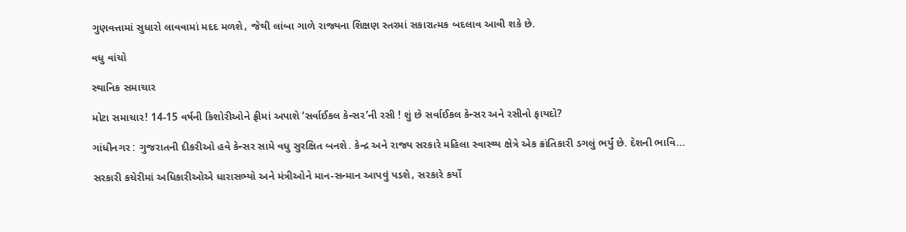ગુણવત્તામાં સુધારો લાવવામાં મદદ મળશે, જેથી લાંબા ગાળે રાજ્યના શિક્ષણ સ્તરમાં સકારાત્મક બદલાવ આવી શકે છે.

વધુ વાંચો

સ્થાનિક સમાચાર

મોટા સમાચાર! 14-15 વર્ષની કિશોરીઓને ફ્રીમાં અપાશે ‘સર્વાઈકલ કેન્સર’ની રસી ! શું છે સર્વાઈકલ કેન્સર અને રસીનો ફાયદો?

ગાંધીનગર : ગુજરાતની દીકરીઓ હવે કેન્સર સામે વધુ સુરક્ષિત બનશે. કેન્દ્ર અને રાજ્ય સરકારે મહિલા સ્વાસ્થ્ય ક્ષેત્રે એક ક્રાંતિકારી ડગલું ભર્યું છે. દેશની ભાવિ...

સરકારી કચેરીમાં અધિકારીઓએ ધારાસભ્યો અને મંત્રીઓને માન-સન્માન આપવું પડશે, સરકારે કર્યો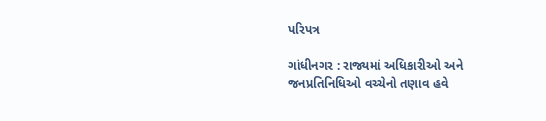પરિપત્ર

ગાંધીનગર : રાજ્યમાં અધિકારીઓ અને જનપ્રતિનિધિઓ વચ્ચેનો તણાવ હવે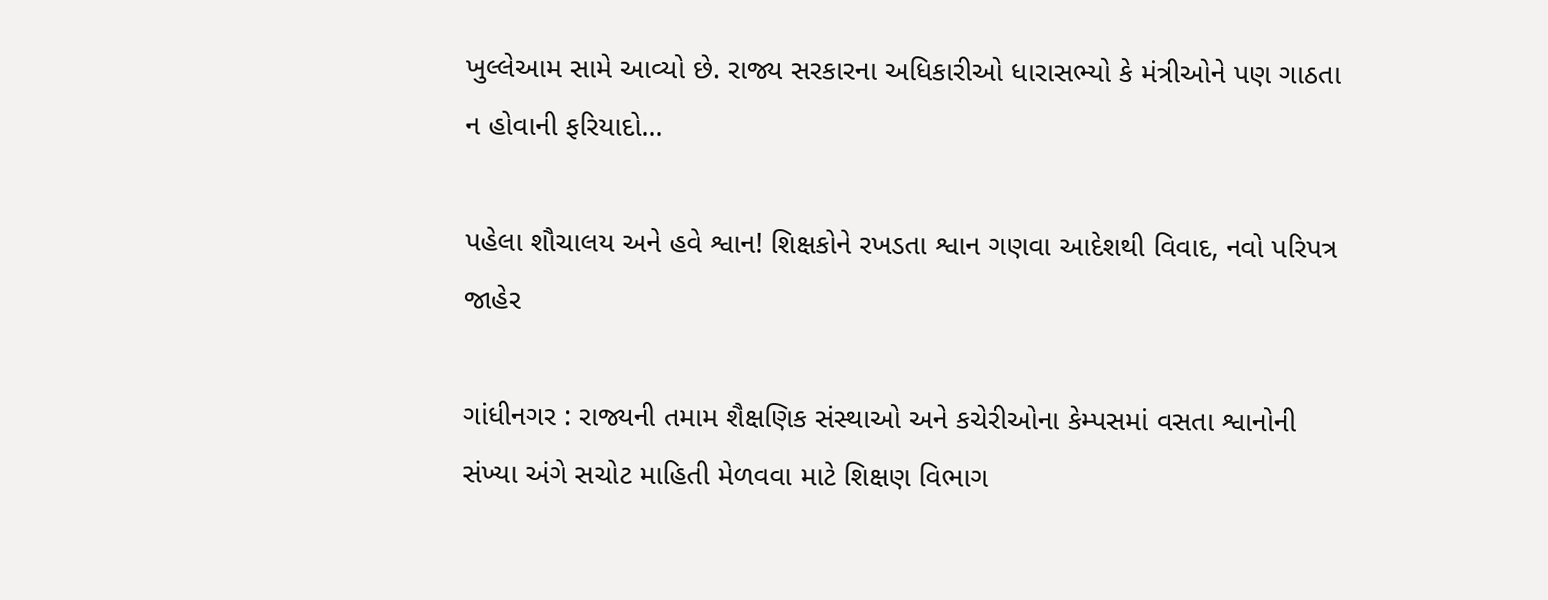ખુલ્લેઆમ સામે આવ્યો છે. રાજ્ય સરકારના અધિકારીઓ ધારાસભ્યો કે મંત્રીઓને પણ ગાઠતા ન હોવાની ફરિયાદો...

પહેલા શૌચાલય અને હવે શ્વાન! શિક્ષકોને રખડતા શ્વાન ગણવા આદેશથી વિવાદ, નવો પરિપત્ર જાહેર

ગાંધીનગર : રાજ્યની તમામ શૈક્ષણિક સંસ્થાઓ અને કચેરીઓના કેમ્પસમાં વસતા શ્વાનોની સંખ્યા અંગે સચોટ માહિતી મેળવવા માટે શિક્ષણ વિભાગ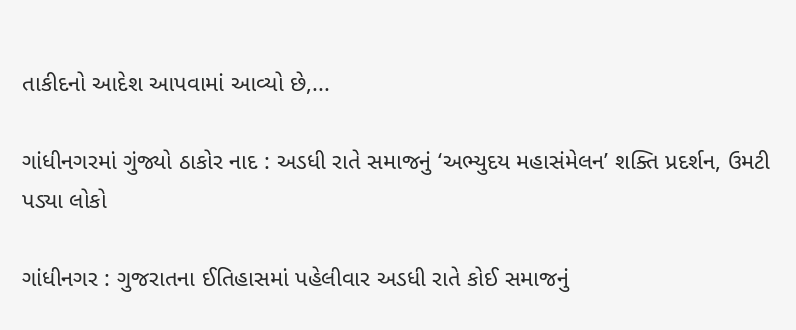તાકીદનો આદેશ આપવામાં આવ્યો છે,...

ગાંધીનગરમાં ગુંજ્યો ઠાકોર નાદ : અડધી રાતે સમાજનું ‘અભ્યુદય મહાસંમેલન’ શક્તિ પ્રદર્શન, ઉમટી પડ્યા લોકો

ગાંધીનગર : ગુજરાતના ઈતિહાસમાં પહેલીવાર અડધી રાતે કોઈ સમાજનું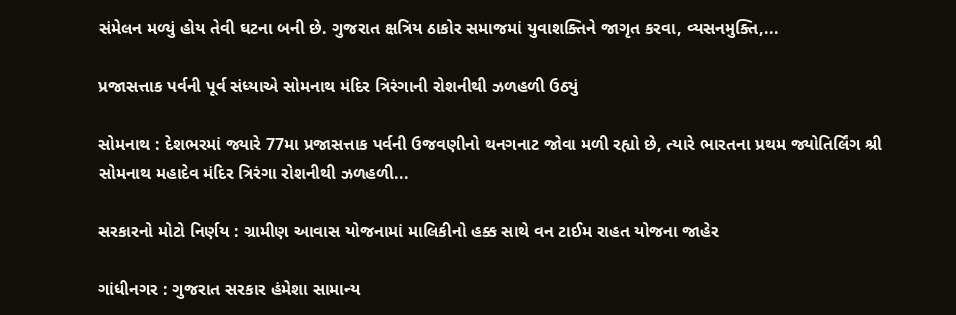સંમેલન મળ્યું હોય તેવી ઘટના બની છે. ગુજરાત ક્ષત્રિય ઠાકોર સમાજમાં યુવાશક્તિને જાગૃત કરવા, વ્યસનમુક્તિ,...

પ્રજાસત્તાક પર્વની પૂર્વ સંધ્યાએ સોમનાથ મંદિર ત્રિરંગાની રોશનીથી ઝળહળી ઉઠ્યું

સોમનાથ : દેશભરમાં જ્યારે 77મા પ્રજાસત્તાક પર્વની ઉજવણીનો થનગનાટ જોવા મળી રહ્યો છે, ત્યારે ભારતના પ્રથમ જ્યોતિર્લિંગ શ્રી સોમનાથ મહાદેવ મંદિર ત્રિરંગા રોશનીથી ઝળહળી...

સરકારનો મોટો નિર્ણય : ગ્રામીણ આવાસ યોજનામાં માલિકીનો હક્ક સાથે વન ટાઈમ રાહત યોજના જાહેર

ગાંધીનગર : ગુજરાત સરકાર હંમેશા સામાન્ય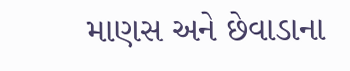માણસ અને છેવાડાના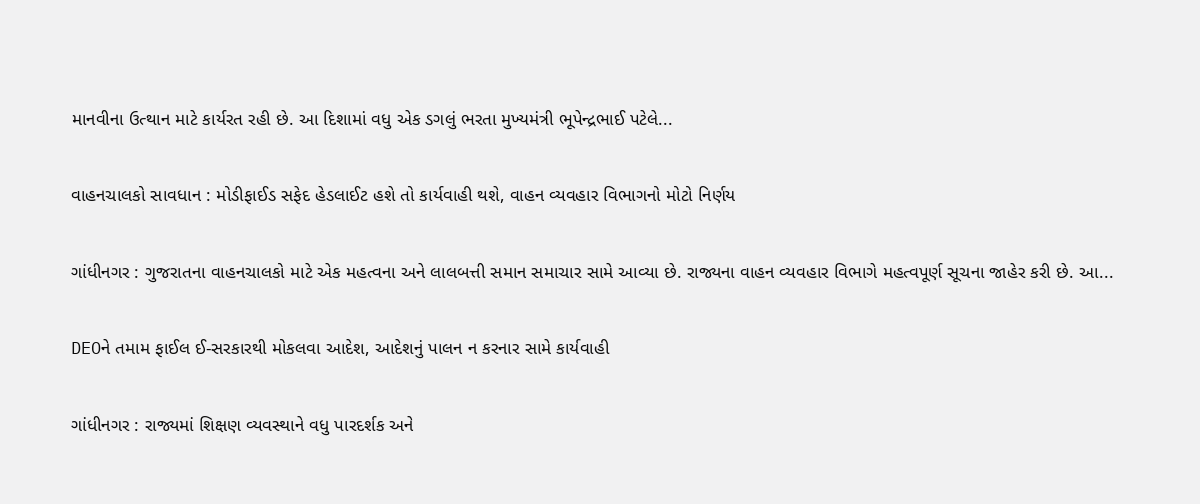માનવીના ઉત્થાન માટે કાર્યરત રહી છે. આ દિશામાં વધુ એક ડગલું ભરતા મુખ્યમંત્રી ભૂપેન્દ્રભાઈ પટેલે...

વાહનચાલકો સાવધાન : મોડીફાઈડ સફેદ હેડલાઈટ હશે તો કાર્યવાહી થશે, વાહન વ્યવહાર વિભાગનો મોટો નિર્ણય

ગાંધીનગર : ગુજરાતના વાહનચાલકો માટે એક મહત્વના અને લાલબત્તી સમાન સમાચાર સામે આવ્યા છે. રાજ્યના વાહન વ્યવહાર વિભાગે મહત્વપૂર્ણ સૂચના જાહેર કરી છે. આ...

DEOને તમામ ફાઈલ ઈ-સરકારથી મોકલવા આદેશ, આદેશનું પાલન ન કરનાર સામે કાર્યવાહી

ગાંધીનગર : રાજ્યમાં શિક્ષણ વ્યવસ્થાને વધુ પારદર્શક અને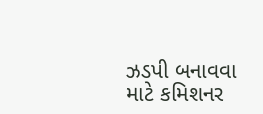ઝડપી બનાવવા માટે કમિશનર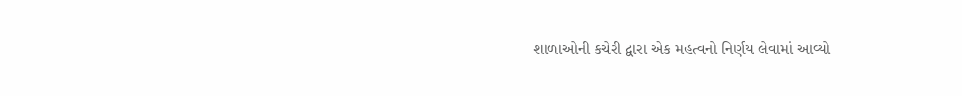શાળાઓની કચેરી દ્વારા એક મહત્વનો નિર્ણય લેવામાં આવ્યો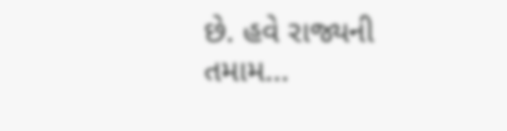છે. હવે રાજ્યની તમામ...